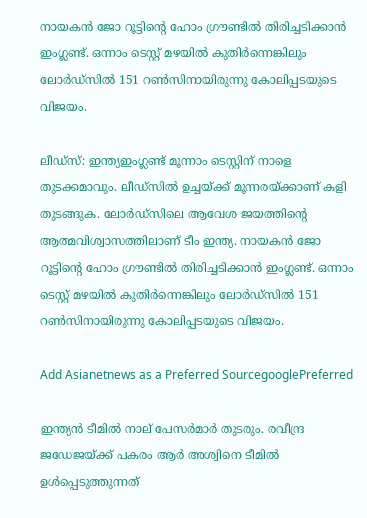നായകന്‍ ജോ റൂട്ടിന്റെ ഹോം ഗ്രൗണ്ടില്‍ തിരിച്ചടിക്കാന്‍ ഇംഗ്ലണ്ട്. ഒന്നാം ടെസ്റ്റ് മഴയില്‍ കുതിര്‍ന്നെങ്കിലും ലോര്‍ഡ്‌സില്‍ 151 റണ്‍സിനായിരുന്നു കോലിപ്പടയുടെ വിജയം.

ലീഡ്‌സ്: ഇന്ത്യഇംഗ്ലണ്ട് മൂന്നാം ടെസ്റ്റിന് നാളെ തുടക്കമാവും. ലീഡ്‌സില്‍ ഉച്ചയ്ക്ക് മൂന്നരയ്ക്കാണ് കളി തുടങ്ങുക. ലോര്‍ഡ്‌സിലെ ആവേശ ജയത്തിന്റെ ആത്മവിശ്വാസത്തിലാണ് ടീം ഇന്ത്യ. നായകന്‍ ജോ റൂട്ടിന്റെ ഹോം ഗ്രൗണ്ടില്‍ തിരിച്ചടിക്കാന്‍ ഇംഗ്ലണ്ട്. ഒന്നാം ടെസ്റ്റ് മഴയില്‍ കുതിര്‍ന്നെങ്കിലും ലോര്‍ഡ്‌സില്‍ 151 റണ്‍സിനായിരുന്നു കോലിപ്പടയുടെ വിജയം.

Add Asianetnews as a Preferred SourcegooglePreferred

ഇന്ത്യന്‍ ടീമില്‍ നാല് പേസര്‍മാര്‍ തുടരും. രവീന്ദ്ര ജഡേജയ്ക്ക് പകരം ആര്‍ അശ്വിനെ ടീമില്‍ ഉള്‍പ്പെടുത്തുന്നത്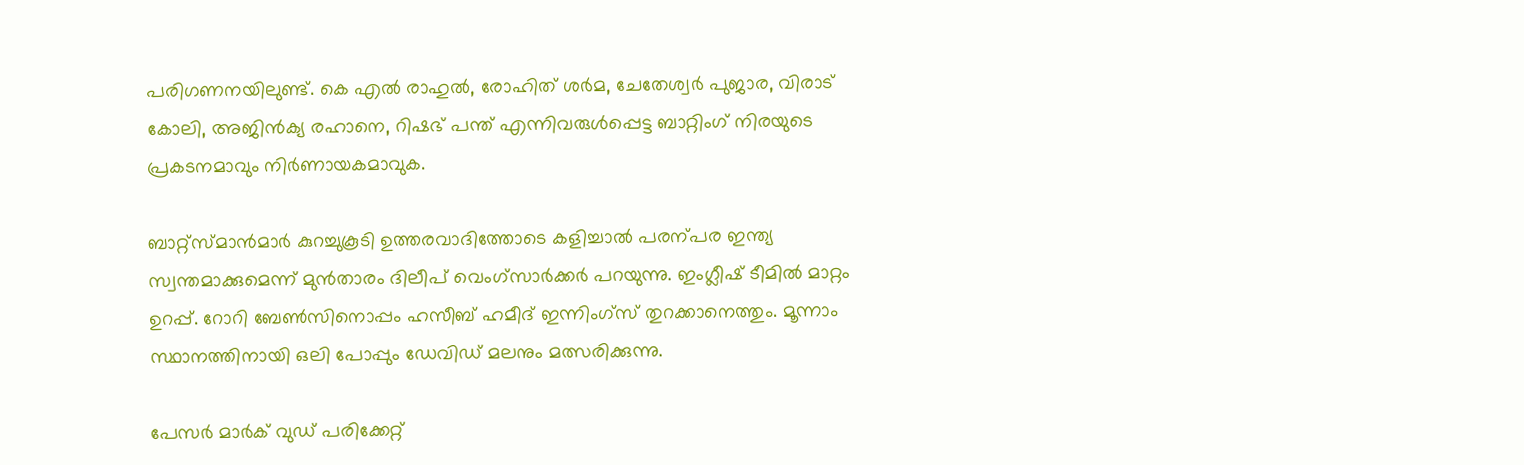പരിഗണനയിലുണ്ട്. കെ എല്‍ രാഹുല്‍, രോഹിത് ശര്‍മ, ചേതേശ്വര്‍ പുജാര, വിരാട് കോലി, അജിന്‍ക്യ രഹാനെ, റിഷഭ് പന്ത് എന്നിവരുള്‍പ്പെട്ട ബാറ്റിംഗ് നിരയുടെ പ്രകടനമാവും നിര്‍ണായകമാവുക.

ബാറ്റ്‌സ്മാന്‍മാര്‍ കുറച്ചുകൂടി ഉത്തരവാദിത്തോടെ കളിച്ചാല്‍ പരന്പര ഇന്ത്യ സ്വന്തമാക്കുമെന്ന് മുന്‍താരം ദിലീപ് വെംഗ്‌സാര്‍ക്കര്‍ പറയുന്നു. ഇംഗ്ലീഷ് ടീമില്‍ മാറ്റം ഉറപ്പ്. റോറി ബേണ്‍സിനൊപ്പം ഹസീബ് ഹമീദ് ഇന്നിംഗ്‌സ് തുറക്കാനെത്തും. മൂന്നാം സ്ഥാനത്തിനായി ഒലി പോപ്പും ഡേവിഡ് മലനും മത്സരിക്കുന്നു.

പേസര്‍ മാര്‍ക് വുഡ് പരിക്കേറ്റ്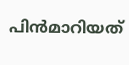പിന്‍മാറിയത്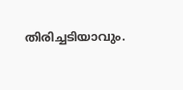തിരിച്ചടിയാവും.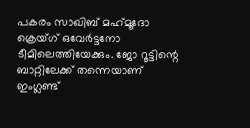പകരം സാഖിബ് മഹ്‌മൂദോ ക്രെയ്ഗ് ഒവേര്‍ട്ടനോ ടീമിലെത്തിയേക്കും. ജോ റൂട്ടിന്റെ ബാറ്റിലേക്ക് തന്നെയാണ് ഇംഗ്ലണ്ട്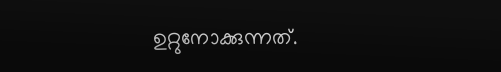ഉറ്റുനോക്കുന്നത്.